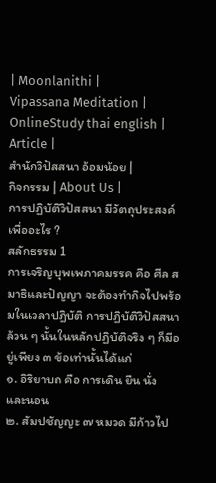| Moonlanithi |
Vipassana Meditation |
OnlineStudy thai english |
Article |
สำนักวิปัสสนา อ้อมน้อย |
กิจกรรม | About Us |
การปฏิบัติวิปัสสนา มีวัตถุประสงค์เพื่ออะไร ?
สลักธรรม 1
การเจริญบุพเพภาคมรรค คือ ศีล สมาธิและปัญญา จะต้องทำกิจไปพร้อมในเวลาปฏิบัติ การปฏิบัติวิปัสสนา ล้วน ๆ นั้นในหลักปฏิบัติจริง ๆ ก็มีอยู่เพียง ๓ ข้อเท่านั้นได้แก่
๑. อิริยาบถ คือ การเดิน ยืน นั่ง และนอน
๒. สัมปชัญญะ ๗ หมวด มีก้าวไป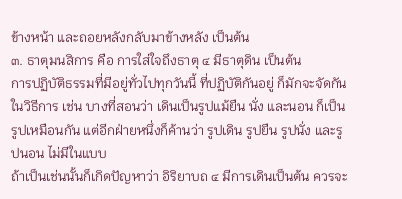ข้างหน้า และถอยหลังกลับมาข้างหลัง เป็นต้น
๓. ธาตุมนสิการ คือ การใส่ใจถึงธาตุ ๔ มีธาตุดิน เป็นต้น
การปฏิบัติธรรมที่มีอยู่ทั่วไปทุกวันนี้ ที่ปฏิบัติกันอยู่ ก็มักจะจัดกันในวิธีการ เช่น บางที่สอนว่า เดินเป็นรูปแม้ยืน นั่ง และนอน ก็เป็นรูปเหมือนกัน แต่อีกฝ่ายหนึ่งก็ค้านว่า รูปเดิน รูปยืน รูปนั่ง และรูปนอน ไม่มีในแบบ
ถ้าเป็นเช่นนั้นก็เกิดปัญหาว่า อิริยาบถ ๔ มีการเดินเป็นต้น ควรจะ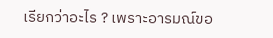เรียกว่าอะไร ? เพราะอารมณ์ขอ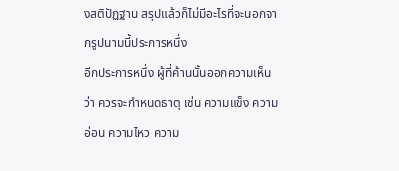งสติปัฏฐาน สรุปแล้วก็ไม่มีอะไรที่จะนอกจากรูปนามนี้ประการหนึ่ง
อีกประการหนึ่ง ผู้ที่ค้านนั้นออกความเห็นว่า ควรจะกำหนดธาตุ เช่น ความแข็ง ความอ่อน ความไหว ความ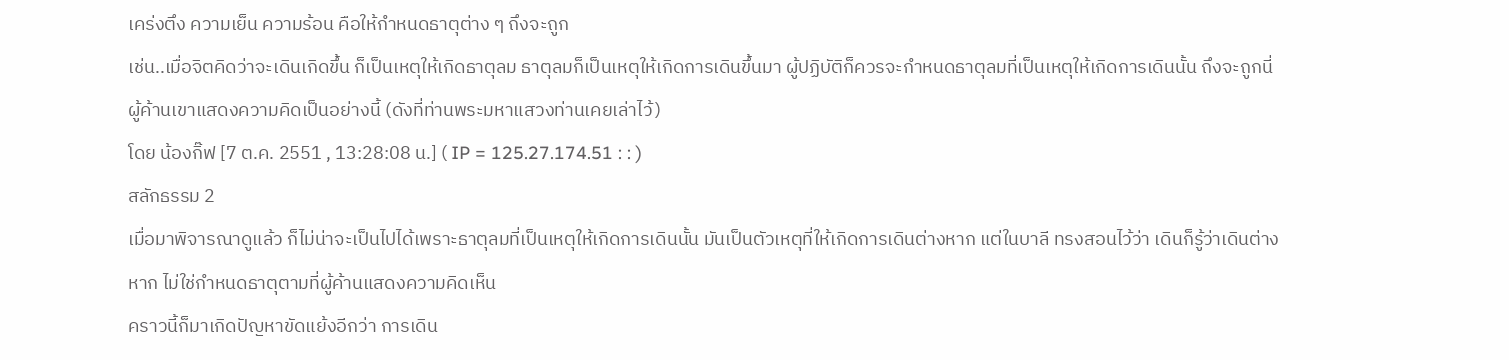เคร่งตึง ความเย็น ความร้อน คือให้กำหนดธาตุต่าง ๆ ถึงจะถูก
เช่น..เมื่อจิตคิดว่าจะเดินเกิดขึ้น ก็เป็นเหตุให้เกิดธาตุลม ธาตุลมก็เป็นเหตุให้เกิดการเดินขึ้นมา ผู้ปฏิบัติก็ควรจะกำหนดธาตุลมที่เป็นเหตุให้เกิดการเดินนั้น ถึงจะถูกนี่ ผู้ค้านเขาแสดงความคิดเป็นอย่างนี้ (ดังที่ท่านพระมหาแสวงท่านเคยเล่าไว้)
โดย น้องกิ๊ฟ [7 ต.ค. 2551 , 13:28:08 น.] ( IP = 125.27.174.51 : : )
สลักธรรม 2
เมื่อมาพิจารณาดูแล้ว ก็ไม่น่าจะเป็นไปได้เพราะธาตุลมที่เป็นเหตุให้เกิดการเดินนั้น มันเป็นตัวเหตุที่ให้เกิดการเดินต่างหาก แต่ในบาลี ทรงสอนไว้ว่า เดินก็รู้ว่าเดินต่างหาก ไม่ใช่กำหนดธาตุตามที่ผู้ค้านแสดงความคิดเห็น
คราวนี้ก็มาเกิดปัญหาขัดแย้งอีกว่า การเดิน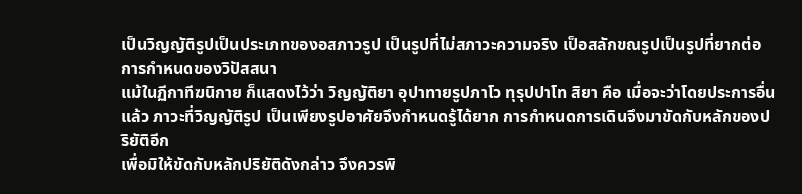เป็นวิญญัติรูปเป็นประเภทของอสภาวรูป เป็นรูปที่ไม่สภาวะความจริง เป็อสลักขณรูปเป็นรูปที่ยากต่อการกำหนดของวิปัสสนา
แม้ในฏีกาทีฆนิกาย ก็แสดงไว้ว่า วิญญัติยา อุปาทายรูปภาโว ทุรุปปาโท สิยา คือ เมื่อจะว่าโดยประการอื่นแล้ว ภาวะที่วิญญัติรูป เป็นเพียงรูปอาศัยจึงกำหนดรู้ได้ยาก การกำหนดการเดินจึงมาขัดกับหลักของปริยัติอีก
เพื่อมิให้ขัดกับหลักปริยัติดังกล่าว จึงควรพิ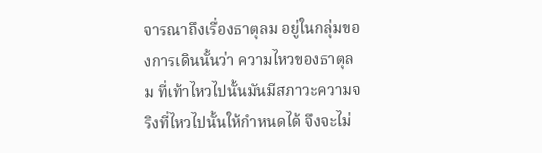จารณาถึงเรื่องธาตุลม อยู่ในกลุ่มของการเดินนั้นว่า ความไหวของธาตุลม ที่เท้าไหวไปนั้นมันมีสภาวะความจริงที่ไหวไปนั้นให้กำหนดได้ จึงจะไม่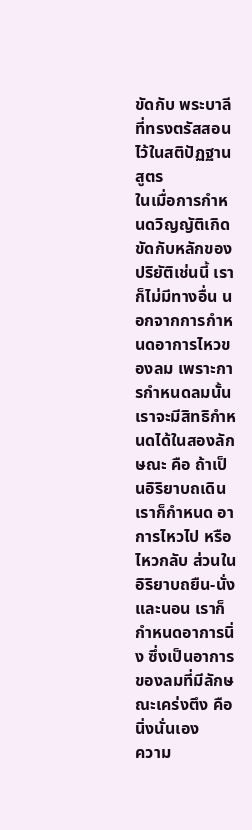ขัดกับ พระบาลีที่ทรงตรัสสอนไว้ในสติปัฏฐานสูตร
ในเมื่อการกำหนดวิญญัติเกิดขัดกับหลักของปริยัติเช่นนี้ เราก็ไม่มีทางอื่น นอกจากการกำหนดอาการไหวของลม เพราะการกำหนดลมนั้น เราจะมีสิทธิกำหนดได้ในสองลักษณะ คือ ถ้าเป็นอิริยาบถเดิน เราก็กำหนด อาการไหวไป หรือไหวกลับ ส่วนในอิริยาบถยืน-นั่ง และนอน เราก็กำหนดอาการนิ่ง ซึ่งเป็นอาการของลมที่มีลักษณะเคร่งตึง คือนิ่งนั่นเอง
ความ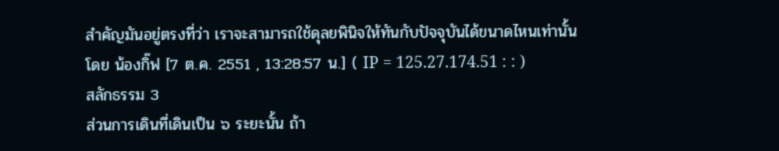สำคัญมันอยู่ตรงที่ว่า เราจะสามารถใช้ดุลยพินิจให้ทันกับปัจจุบันได้ขนาดไหนเท่านั้น
โดย น้องกิ๊ฟ [7 ต.ค. 2551 , 13:28:57 น.] ( IP = 125.27.174.51 : : )
สลักธรรม 3
ส่วนการเดินที่เดินเป็น ๖ ระยะนั้น ถ้า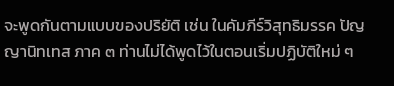จะพูดกันตามแบบของปริยัติ เช่น ในคัมภีร์วิสุทธิมรรค ปัญญานิทเทส ภาค ๓ ท่านไม่ได้พูดไว้ในตอนเริ่มปฏิบัติใหม่ ๆ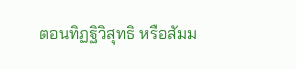ตอนทิฏฐิวิสุทธิ หรือสัมม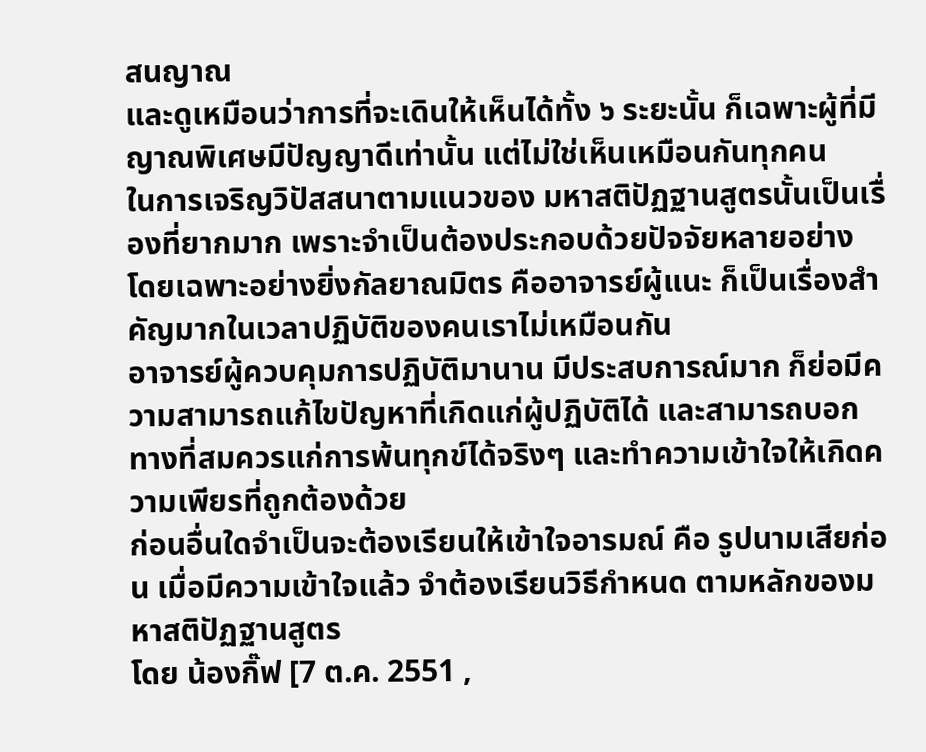สนญาณ
และดูเหมือนว่าการที่จะเดินให้เห็นได้ทั้ง ๖ ระยะนั้น ก็เฉพาะผู้ที่มีญาณพิเศษมีปัญญาดีเท่านั้น แต่ไม่ใช่เห็นเหมือนกันทุกคน
ในการเจริญวิปัสสนาตามแนวของ มหาสติปัฏฐานสูตรนั้นเป็นเรื่องที่ยากมาก เพราะจำเป็นต้องประกอบด้วยปัจจัยหลายอย่าง โดยเฉพาะอย่างยิ่งกัลยาณมิตร คืออาจารย์ผู้แนะ ก็เป็นเรื่องสำคัญมากในเวลาปฏิบัติของคนเราไม่เหมือนกัน
อาจารย์ผู้ควบคุมการปฏิบัติมานาน มีประสบการณ์มาก ก็ย่อมีความสามารถแก้ไขปัญหาที่เกิดแก่ผู้ปฏิบัติได้ และสามารถบอกทางที่สมควรแก่การพ้นทุกข์ได้จริงๆ และทำความเข้าใจให้เกิดความเพียรที่ถูกต้องด้วย
ก่อนอื่นใดจำเป็นจะต้องเรียนให้เข้าใจอารมณ์ คือ รูปนามเสียก่อน เมื่อมีความเข้าใจแล้ว จำต้องเรียนวิธีกำหนด ตามหลักของมหาสติปัฏฐานสูตร
โดย น้องกิ๊ฟ [7 ต.ค. 2551 ,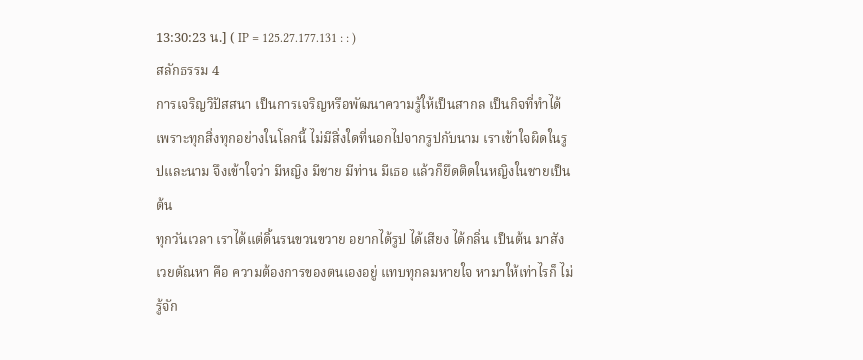13:30:23 น.] ( IP = 125.27.177.131 : : )
สลักธรรม 4
การเจริญวิปัสสนา เป็นการเจริญหรือพัฒนาความรู้ให้เป็นสากล เป็นกิจที่ทำได้ เพราะทุกสิ่งทุกอย่างในโลกนี้ ไม่มีสิ่งใดที่นอกไปจากรูปกับนาม เราเข้าใจผิดในรูปและนาม จึงเข้าใจว่า มีหญิง มีชาย มีท่าน มีเธอ แล้วก็ยึดติดในหญิงในชายเป็นต้น
ทุกวันเวลา เราได้แต่ดิ้นรนขวนขวาย อยากได้รูป ได้เสียง ได้กลิ่น เป็นต้น มาสังเวยตัณหา คือ ความต้องการของตนเองอยู่ แทบทุกลมหายใจ หามาให้เท่าไรก็ ไม่รู้จัก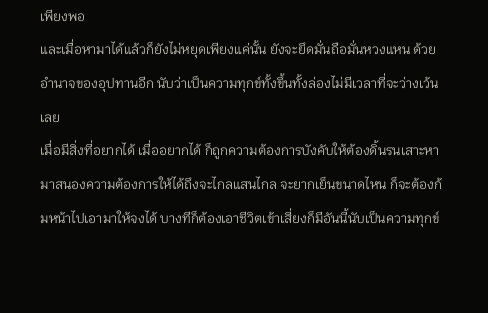เพียงพอ
และเมื่อหามาได้แล้วก็ยังไม่หยุดเพียงแค่นั้น ยังจะยึดมั่นถือมั่นหวงแหน ด้วยอำนาจของอุปทานอีก นับว่าเป็นความทุกข์ทั้งขึ้นทั้งล่องไม่มีเวลาที่จะว่างเว้นเลย
เมื่อมีสิ่งที่อยากได้ เมื่ออยากได้ ก็ถูกความต้องการบังคับให้ต้องดิ้นรนเสาะหามาสนองความต้องการให้ได้ถึงจะไกลแสนไกล จะยากเย็นขนาดไหน ก็จะต้องก้มหน้าไปเอามาให้จงได้ บางทีก็ต้องเอาชีวิตเข้าเสี่ยงก็มีอันนี้นับเป็นความทุกข์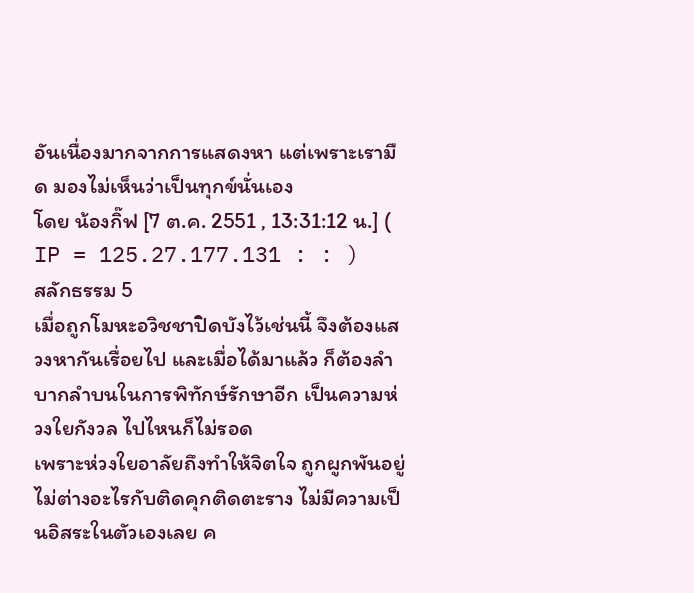อันเนื่องมากจากการแสดงหา แต่เพราะเรามืด มองไม่เห็นว่าเป็นทุกข์นั่นเอง
โดย น้องกิ๊ฟ [7 ต.ค. 2551 , 13:31:12 น.] ( IP = 125.27.177.131 : : )
สลักธรรม 5
เมื่อถูกโมหะอวิชชาปิดบังไว้เช่นนี้ จึงต้องแสวงหากันเรื่อยไป และเมื่อได้มาแล้ว ก็ต้องลำบากลำบนในการพิทักษ์รักษาอีก เป็นความห่วงใยกังวล ไปไหนก็ไม่รอด
เพราะห่วงใยอาลัยถึงทำให้จิตใจ ถูกผูกพันอยู่ไม่ต่างอะไรกับติดคุกติดตะราง ไม่มีความเป็นอิสระในตัวเองเลย ค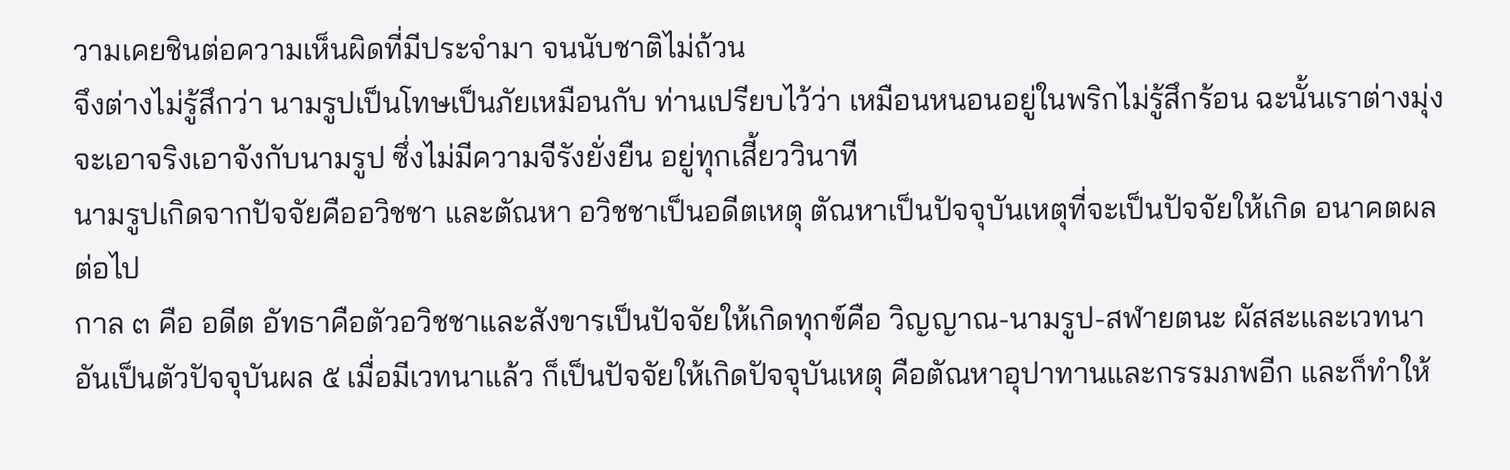วามเคยชินต่อความเห็นผิดที่มีประจำมา จนนับชาติไม่ถ้วน
จึงต่างไม่รู้สึกว่า นามรูปเป็นโทษเป็นภัยเหมือนกับ ท่านเปรียบไว้ว่า เหมือนหนอนอยู่ในพริกไม่รู้สึกร้อน ฉะนั้นเราต่างมุ่งจะเอาจริงเอาจังกับนามรูป ซึ่งไม่มีความจีรังยั่งยืน อยู่ทุกเสี้ยววินาที
นามรูปเกิดจากปัจจัยคืออวิชชา และตัณหา อวิชชาเป็นอดีตเหตุ ตัณหาเป็นปัจจุบันเหตุที่จะเป็นปัจจัยให้เกิด อนาคตผลต่อไป
กาล ๓ คือ อดีต อัทธาคือตัวอวิชชาและสังขารเป็นปัจจัยให้เกิดทุกข์คือ วิญญาณ-นามรูป-สฬายตนะ ผัสสะและเวทนา อันเป็นตัวปัจจุบันผล ๕ เมื่อมีเวทนาแล้ว ก็เป็นปัจจัยให้เกิดปัจจุบันเหตุ คือตัณหาอุปาทานและกรรมภพอีก และก็ทำให้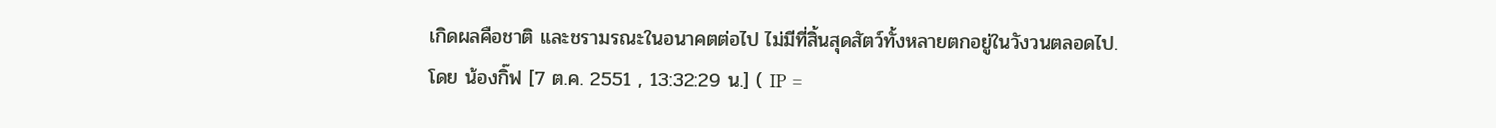เกิดผลคือชาติ และชรามรณะในอนาคตต่อไป ไม่มีที่สิ้นสุดสัตว์ทั้งหลายตกอยู่ในวังวนตลอดไป.
โดย น้องกิ๊ฟ [7 ต.ค. 2551 , 13:32:29 น.] ( IP =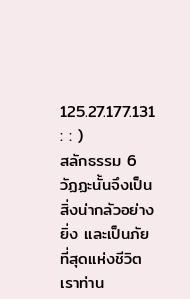125.27.177.131 : : )
สลักธรรม 6
วัฏฏะนั้นจึงเป็นสิ่งน่ากลัวอย่างยิ่ง และเป็นภัยที่สุดแห่งชีวิตเราท่าน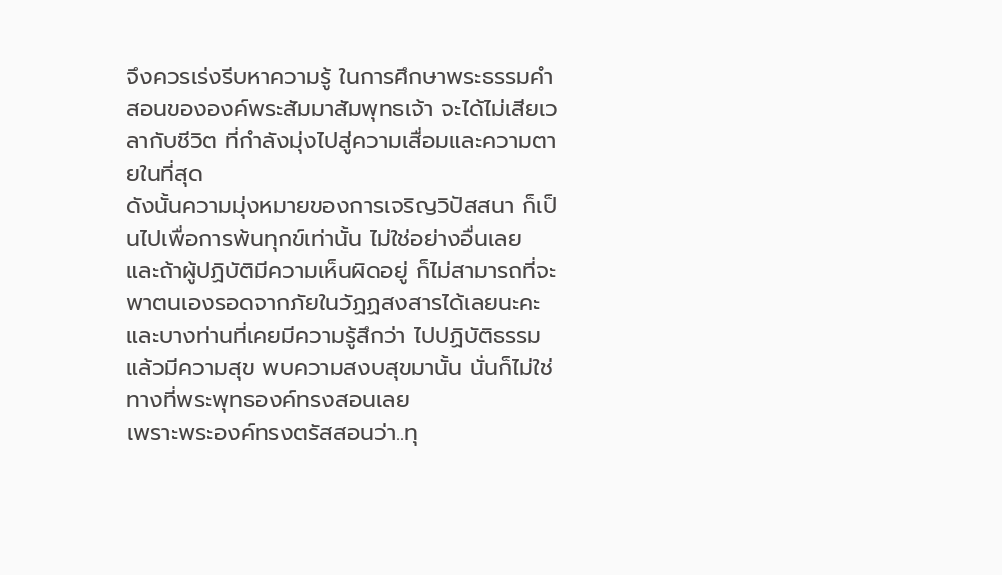จึงควรเร่งรีบหาความรู้ ในการศึกษาพระธรรมคำสอนขององค์พระสัมมาสัมพุทธเจ้า จะได้ไม่เสียเวลากับชีวิต ที่กำลังมุ่งไปสู่ความเสื่อมและความตายในที่สุด
ดังนั้นความมุ่งหมายของการเจริญวิปัสสนา ก็เป็นไปเพื่อการพ้นทุกข์เท่านั้น ไม่ใช่อย่างอื่นเลย และถ้าผู้ปฏิบัติมีความเห็นผิดอยู่ ก็ไม่สามารถที่จะพาตนเองรอดจากภัยในวัฏฏสงสารได้เลยนะคะ
และบางท่านที่เคยมีความรู้สึกว่า ไปปฏิบัติธรรมแล้วมีความสุข พบความสงบสุขมานั้น นั่นก็ไม่ใช่ทางที่พระพุทธองค์ทรงสอนเลย
เพราะพระองค์ทรงตรัสสอนว่า..ทุ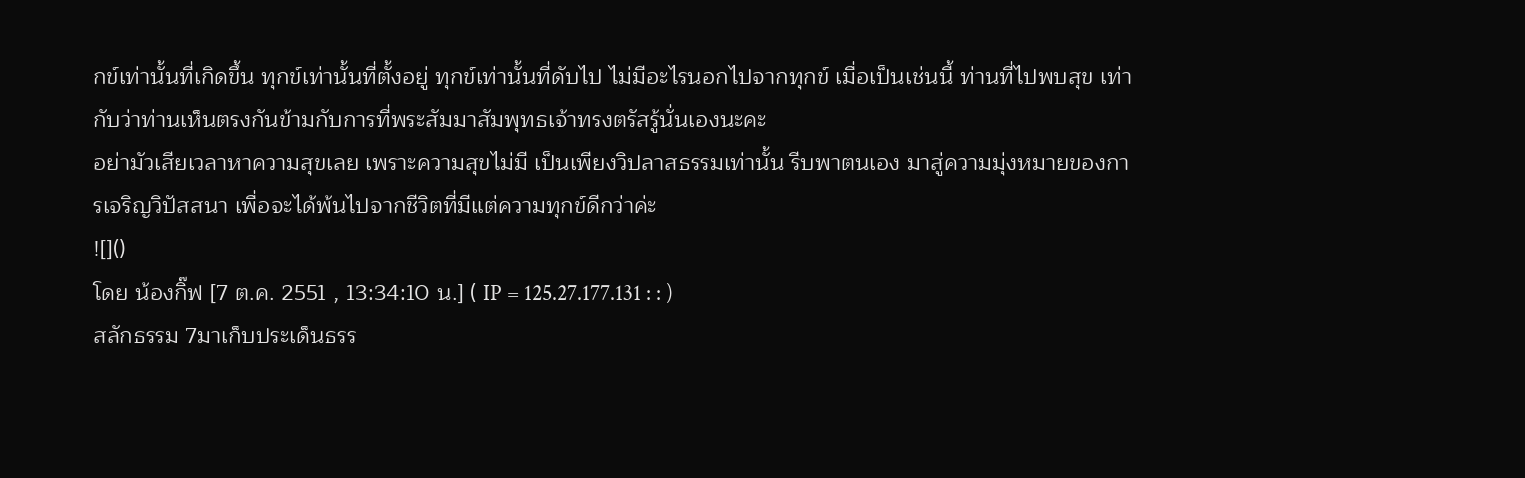กข์เท่านั้นที่เกิดขึ้น ทุกข์เท่านั้นที่ตั้งอยู่ ทุกข์เท่านั้นที่ดับไป ไม่มีอะไรนอกไปจากทุกข์ เมื่อเป็นเช่นนี้ ท่านที่ไปพบสุข เท่ากับว่าท่านเห็นตรงกันข้ามกับการที่พระสัมมาสัมพุทธเจ้าทรงตรัสรู้นั่นเองนะคะ
อย่ามัวเสียเวลาหาความสุขเลย เพราะความสุขไม่มี เป็นเพียงวิปลาสธรรมเท่านั้น รีบพาตนเอง มาสู่ความมุ่งหมายของการเจริญวิปัสสนา เพื่อจะได้พ้นไปจากชีวิตที่มีแต่ความทุกข์ดีกว่าค่ะ
![]()
โดย น้องกิ๊ฟ [7 ต.ค. 2551 , 13:34:10 น.] ( IP = 125.27.177.131 : : )
สลักธรรม 7มาเก็บประเด็นธรร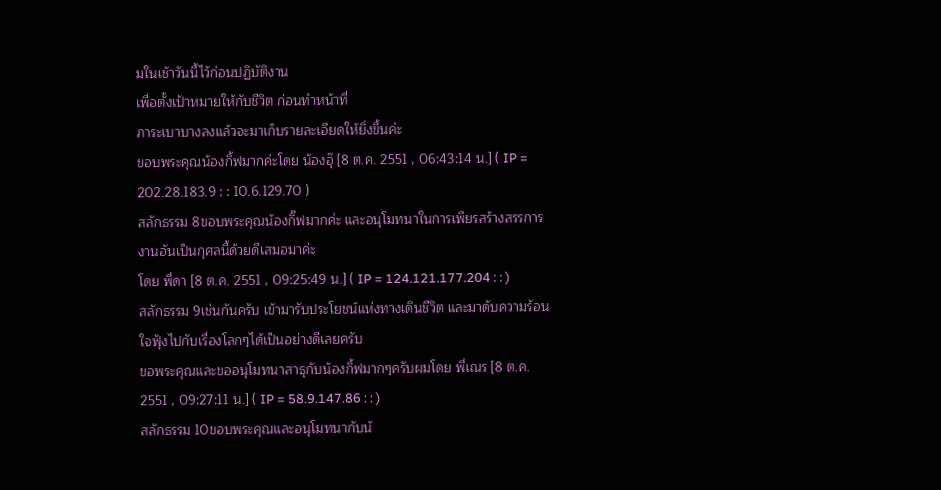มในเช้าวันนี้ไว้ก่อนปฏิบัติงาน
เพื่อตั้งเป้าหมายให้กับชีวิต ก่อนทำหน้าที่
ภาระเบาบางลงแล้วจะมาเก็บรายละเอียดให้ยิ่งขึ้นค่ะ
ขอบพระคุณน้องกิ้ฟมากค่ะโดย น้องอุ๊ [8 ต.ค. 2551 , 06:43:14 น.] ( IP = 202.28.183.9 : : 10.6.129.70 )
สลักธรรม 8ขอบพระคุณน้องกิ๊ฟมากค่ะ และอนุโมทนาในการเพียรสร้างสรรการงานอันเป็นกุศลนี้ด้วยดีเสมอมาค่ะ
โดย พี่ดา [8 ต.ค. 2551 , 09:25:49 น.] ( IP = 124.121.177.204 : : )
สลักธรรม 9เช่นกันครับ เข้ามารับประโยชน์แห่งทางเดินชีวิต และมาดับความร้อนใจฟุ้งไปกับเรื่องโลกๆได้เป็นอย่างดีเลยครับ
ขอพระคุณและขออนุโมทนาสาธุกับน้องกิ้ฟมากๆครับผมโดย พี่เณร [8 ต.ค. 2551 , 09:27:11 น.] ( IP = 58.9.147.86 : : )
สลักธรรม 10ขอบพระคุณและอนุโมทนากับน้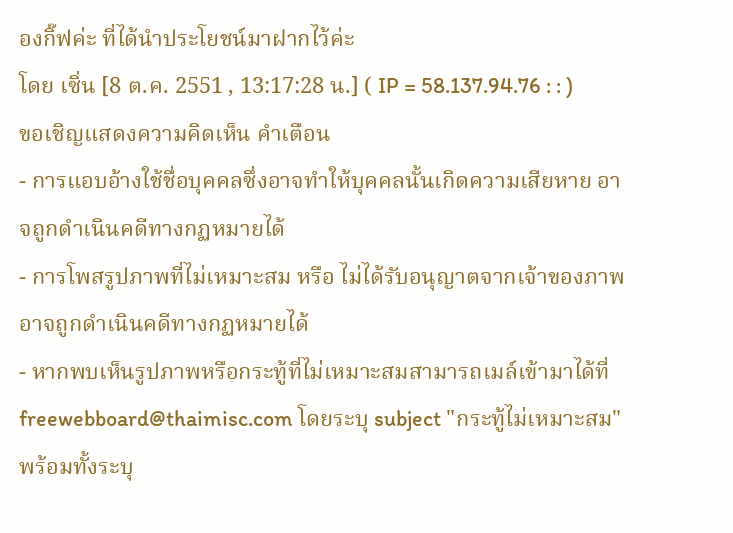องกิ๊ฟค่ะ ที่ได้นำประโยชน์มาฝากไว้ค่ะ
โดย เซิ่น [8 ต.ค. 2551 , 13:17:28 น.] ( IP = 58.137.94.76 : : )
ขอเชิญแสดงความคิดเห็น คำเตือน
- การแอบอ้างใช้ชื่อบุคคลซึ่งอาจทำให้บุคคลนั้นเกิดความเสียหาย อาจถูกดำเนินคดีทางกฏหมายได้
- การโพสรูปภาพที่ไม่เหมาะสม หรือ ไม่ได้รับอนุญาตจากเจ้าของภาพ อาจถูกดำเนินคดีทางกฏหมายได้
- หากพบเห็นรูปภาพหรือกระทู้ที่ไม่เหมาะสมสามารถเมล์เข้ามาได้ที่ freewebboard@thaimisc.com โดยระบุ subject "กระทู้ไม่เหมาะสม" พร้อมทั้งระบุ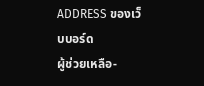ADDRESS ของเว็บบอร์ด
ผู้ช่วยเหลือ-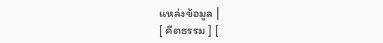แหล่งข้อมูล |
[ คีตธรรม ] [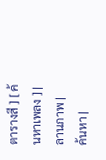ตารางสี ] [ ค้นหาเพลง ] |
ลานภาพ |
ค้นหา |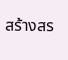สร้างสร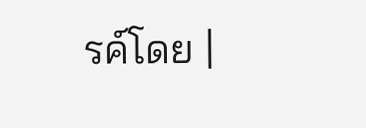รค์โดย |